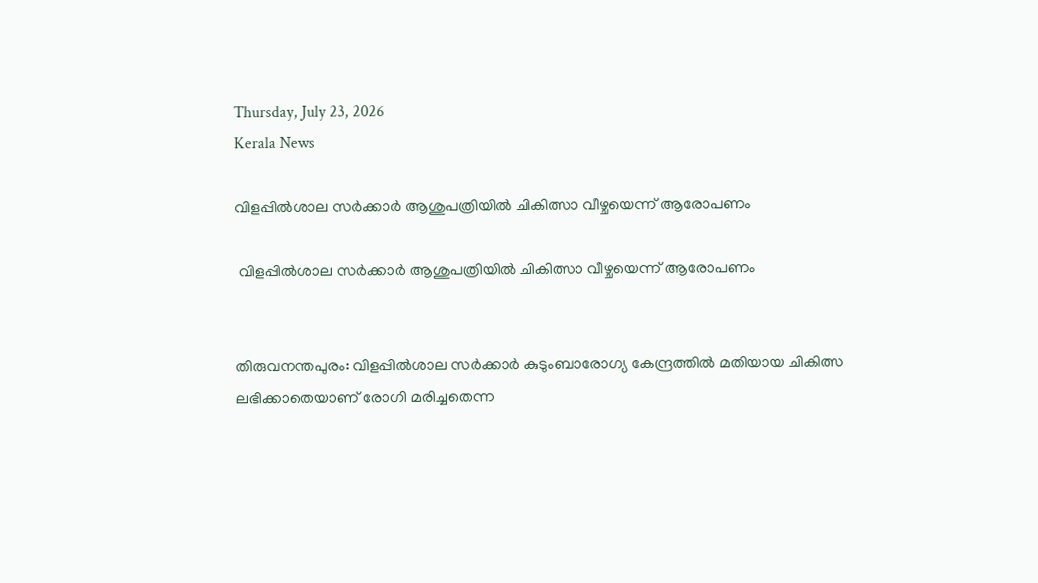Thursday, July 23, 2026
Kerala News

വിളപ്പില്‍ശാല സര്‍ക്കാര്‍ ആശുപത്രിയില്‍ ചികിത്സാ വീഴ്ചയെന്ന് ആരോപണം

 വിളപ്പില്‍ശാല സര്‍ക്കാര്‍ ആശുപത്രിയില്‍ ചികിത്സാ വീഴ്ചയെന്ന് ആരോപണം


തിരുവനന്തപുരം: വിളപ്പില്‍ശാല സര്‍ക്കാര്‍ കുടുംബാരോഗ്യ കേന്ദ്രത്തില്‍ മതിയായ ചികിത്സ ലഭിക്കാതെയാണ് രോഗി മരിച്ചതെന്ന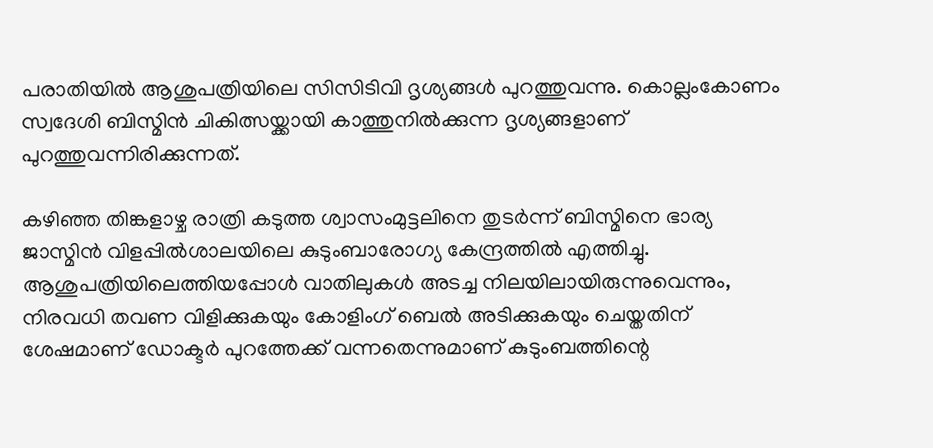പരാതിയില്‍ ആശുപത്രിയിലെ സിസിടിവി ദൃശ്യങ്ങള്‍ പുറത്തുവന്നു. കൊല്ലംകോണം സ്വദേശി ബിസ്മിന്‍ ചികിത്സയ്ക്കായി കാത്തുനില്‍ക്കുന്ന ദൃശ്യങ്ങളാണ് പുറത്തുവന്നിരിക്കുന്നത്.

കഴിഞ്ഞ തിങ്കളാഴ്ച രാത്രി കടുത്ത ശ്വാസംമുട്ടലിനെ തുടര്‍ന്ന് ബിസ്മിനെ ഭാര്യ ജാസ്മിന്‍ വിളപ്പില്‍ശാലയിലെ കുടുംബാരോഗ്യ കേന്ദ്രത്തില്‍ എത്തിച്ചു. ആശുപത്രിയിലെത്തിയപ്പോള്‍ വാതിലുകള്‍ അടച്ച നിലയിലായിരുന്നുവെന്നും, നിരവധി തവണ വിളിക്കുകയും കോളിംഗ് ബെല്‍ അടിക്കുകയും ചെയ്തതിന് ശേഷമാണ് ഡോക്ടര്‍ പുറത്തേക്ക് വന്നതെന്നുമാണ് കുടുംബത്തിന്റെ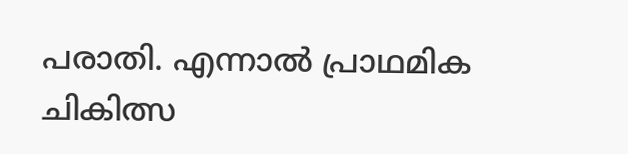പരാതി. എന്നാല്‍ പ്രാഥമിക ചികിത്സ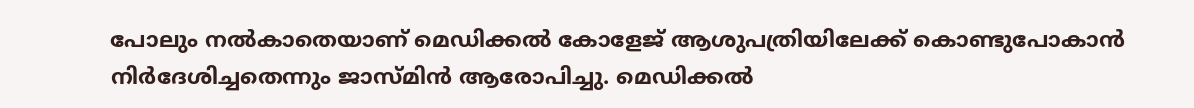പോലും നല്‍കാതെയാണ് മെഡിക്കല്‍ കോളേജ് ആശുപത്രിയിലേക്ക് കൊണ്ടുപോകാന്‍ നിര്‍ദേശിച്ചതെന്നും ജാസ്മിന്‍ ആരോപിച്ചു. മെഡിക്കല്‍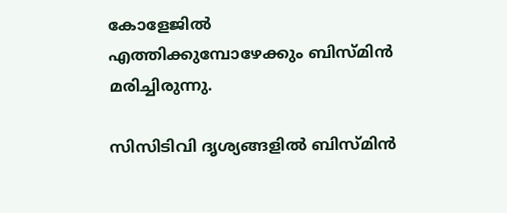കോളേജില്‍ എത്തിക്കുമ്പോഴേക്കും ബിസ്മിന്‍ മരിച്ചിരുന്നു.

സിസിടിവി ദൃശ്യങ്ങളില്‍ ബിസ്മിന്‍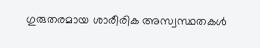ഗുരുതരമായ ശാരീരിക അസ്വസ്ഥതകള്‍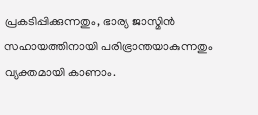പ്രകടിപ്പിക്കുന്നതും, ഭാര്യ ജാസ്മിന്‍ സഹായത്തിനായി പരിഭ്രാന്തയാകുന്നതും വ്യക്തമായി കാണാം.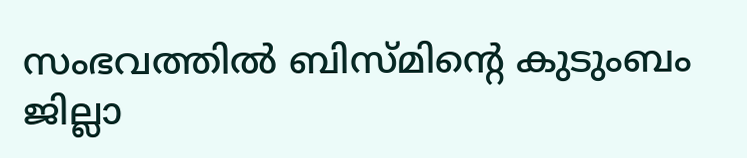സംഭവത്തില്‍ ബിസ്മിന്റെ കുടുംബം ജില്ലാ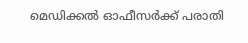മെഡിക്കല്‍ ഓഫീസര്‍ക്ക് പരാതി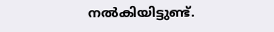നല്‍കിയിട്ടുണ്ട്.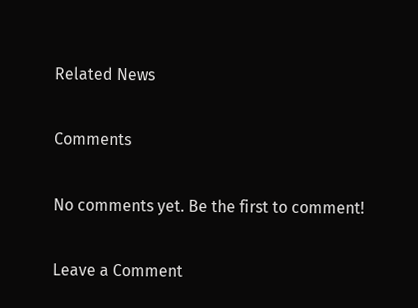Related News

Comments

No comments yet. Be the first to comment!

Leave a Comment